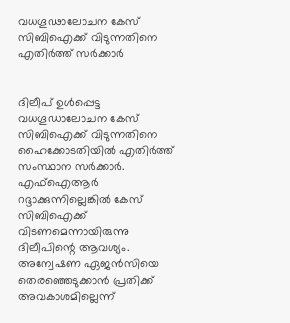വധഗൂഢാലോചന കേസ് സിബിഐക്ക് വിടുന്നതിനെ എതിർ‍ത്ത് സർ‍ക്കാർ‍


ദിലീപ് ഉൾ‍പ്പെട്ട വധഗൂഡാലോചന കേസ് സിബിഐക്ക് വിടുന്നതിനെ ഹൈക്കോടതിയിൽ‍ എതിർ‍ത്ത് സംസ്ഥാന സർ‍ക്കാർ‍. എഫ്‌ഐആർ‍ റദ്ദാക്കുന്നില്ലെങ്കിൽ‍ കേസ് സിബിഐക്ക് വിടണമെന്നായിരുന്നു ദിലീപിന്റെ ആവശ്യം. അന്വേഷണ ഏജൻസിയെ തെരഞ്ഞെടുക്കാൻ പ്രതിക്ക് അവകാശമില്ലെന്ന്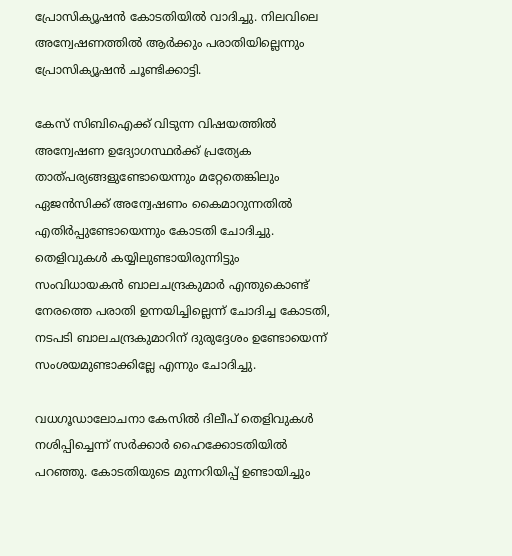പ്രോസിക്യൂഷൻ കോടതിയിൽ‍ വാദിച്ചു. നിലവിലെ അന്വേഷണത്തിൽ‍ ആർ‍ക്കും പരാതിയില്ലെന്നും പ്രോസിക്യൂഷൻ ചൂണ്ടിക്കാട്ടി.

കേസ് സിബിഐക്ക് വിടുന്ന വിഷയത്തിൽ‍ അന്വേഷണ ഉദ്യോഗസ്ഥർ‍ക്ക് പ്രത്യേക താത്പര്യങ്ങളുണ്ടോയെന്നും മറ്റേതെങ്കിലും ഏജൻസിക്ക് അന്വേഷണം കൈമാറുന്നതിൽ‍ എതിർ‍പ്പുണ്ടോയെന്നും കോടതി ചോദിച്ചു. തെളിവുകൾ‍ കയ്യിലുണ്ടായിരുന്നിട്ടും സംവിധായകൻ ബാലചന്ദ്രകുമാർ‍ എന്തുകൊണ്ട് നേരത്തെ പരാതി ഉന്നയിച്ചില്ലെന്ന് ചോദിച്ച കോടതി, നടപടി ബാലചന്ദ്രകുമാറിന് ദുരുദ്ദേശം ഉണ്ടോയെന്ന് സംശയമുണ്ടാക്കില്ലേ എന്നും ചോദിച്ചു.

വധഗൂഡാലോചനാ കേസിൽ‍ ദിലീപ് തെളിവുകൾ‍ നശിപ്പിച്ചെന്ന് സർ‍ക്കാർ‍ ഹൈക്കോടതിയിൽ‍ പറഞ്ഞു. കോടതിയുടെ മുന്നറിയിപ്പ് ഉണ്ടായിച്ചും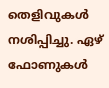തെളിവുകൾ‍ നശിപ്പിച്ചു. ഏഴ് ഫോണുകൾ‍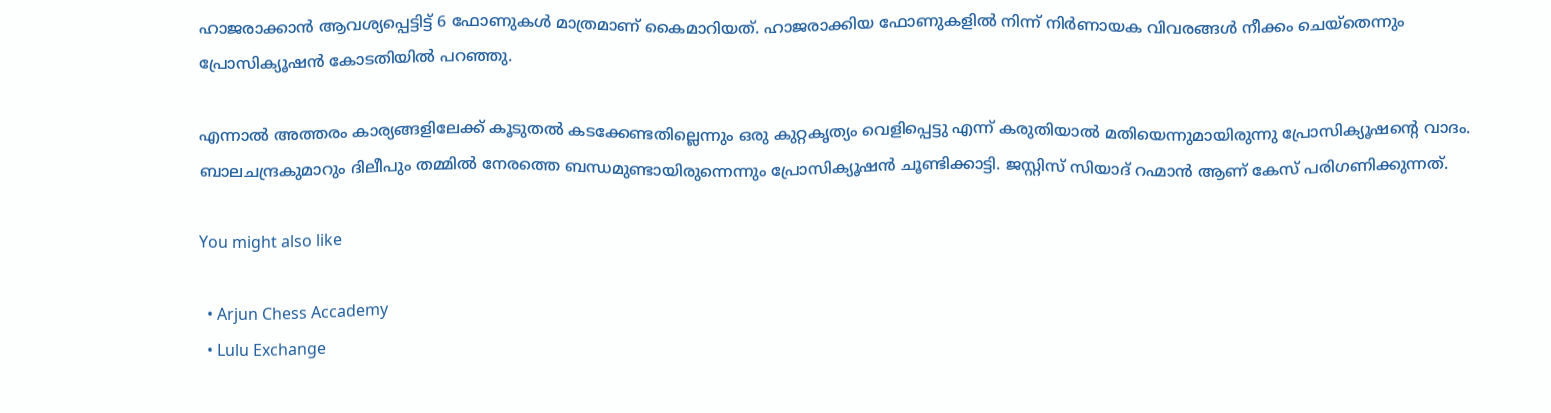ഹാജരാക്കാൻ ആവശ്യപ്പെട്ടിട്ട് 6 ഫോണുകൾ‍ മാത്രമാണ് കൈമാറിയത്. ഹാജരാക്കിയ ഫോണുകളിൽ‍ നിന്ന് നിർ‍ണായക വിവരങ്ങൾ‍ നീക്കം ചെയ്തെന്നും പ്രോസിക്യൂഷൻ കോടതിയിൽ‍ പറഞ്ഞു.

എന്നാൽ‍ അത്തരം കാര്യങ്ങളിലേക്ക് കൂടുതൽ‍ കടക്കേണ്ടതില്ലെന്നും ഒരു കുറ്റകൃത്യം വെളിപ്പെട്ടു എന്ന് കരുതിയാൽ‍ മതിയെന്നുമായിരുന്നു പ്രോസിക്യൂഷന്റെ വാദം. ബാലചന്ദ്രകുമാറും ദിലീപും തമ്മിൽ‍ നേരത്തെ ബന്ധമുണ്ടായിരുന്നെന്നും പ്രോസിക്യൂഷൻ ചൂണ്ടിക്കാട്ടി. ജസ്റ്റിസ് സിയാദ് റഹ്മാൻ ആണ് കേസ് പരിഗണിക്കുന്നത്.

You might also like

  • Arjun Chess Accademy
  • Lulu Exchange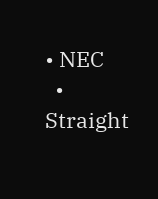• NEC
  • Straight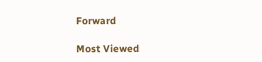Forward

Most Viewed